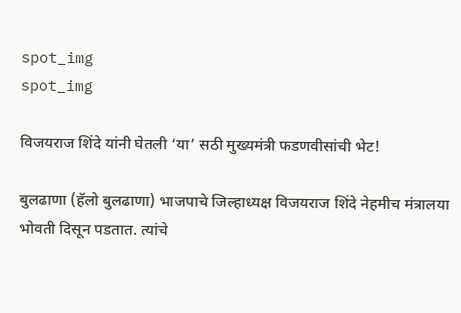spot_img
spot_img

विजयराज शिंदे यांनी घेतली ‘या’ सठी मुख्यमंत्री फडणवीसांची भेट!

बुलढाणा (हॅलो बुलढाणा) भाजपाचे जिल्हाध्यक्ष विजयराज शिंदे नेहमीच मंत्रालया भोवती दिसून पडतात. त्यांचे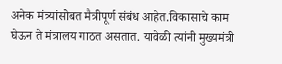अनेक मंत्र्यांसोबत मैत्रीपूर्ण संबंध आहेत.विकासाचे काम घेऊन ते मंत्रालय गाठत असतात. यावेळी त्यांनी मुख्यमंत्री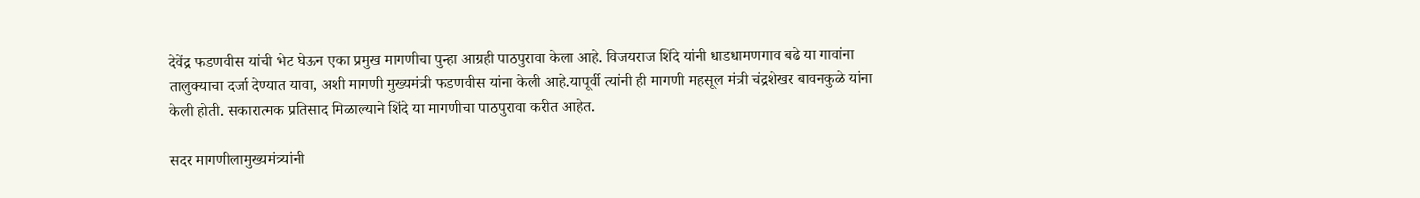देवेंद्र फडणवीस यांची भेट घेऊन एका प्रमुख मागणीचा पुन्हा आग्रही पाठपुरावा केला आहे. विजयराज शिंदे यांनी धाडधामणगाव बढे या गावांना तालुक्याचा दर्जा देण्यात यावा, अशी मागणी मुख्यमंत्री फडणवीस यांना केली आहे.यापूर्वी त्यांनी ही मागणी महसूल मंत्री चंद्रशेखर बावनकुळे यांना केली होती. सकारात्मक प्रतिसाद मिळाल्याने शिंदे या मागणीचा पाठपुरावा करीत आहेत.

सदर मागणीलामुख्यमंत्र्यांनी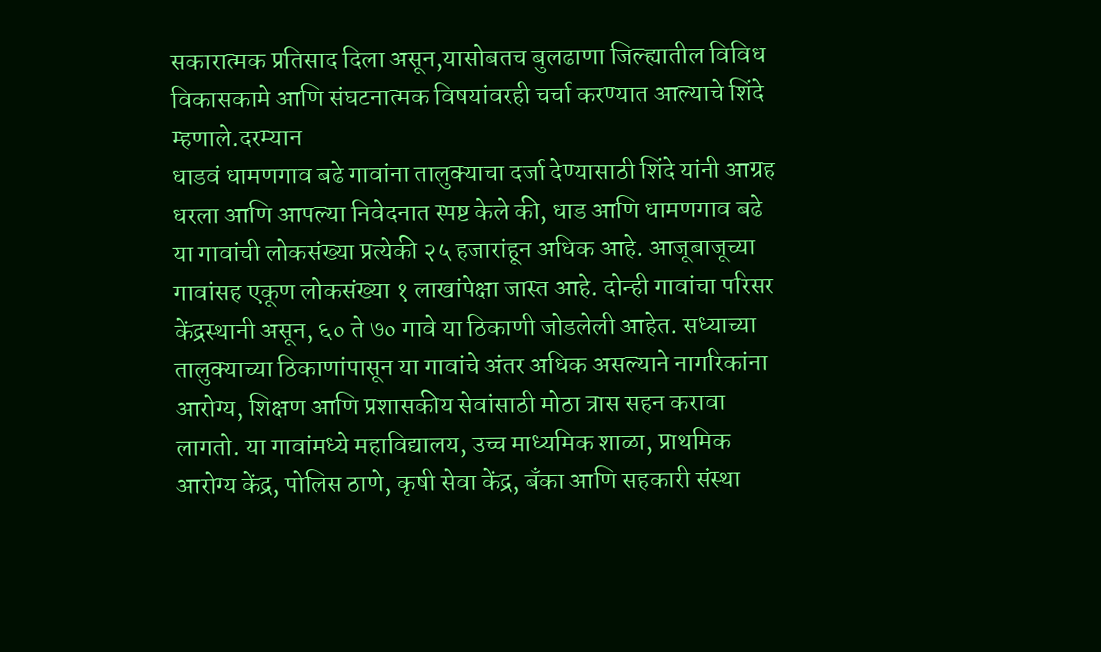सकारात्मक प्रतिसाद दिला असून,यासोबतच बुलढाणा जिल्ह्यातील विविध विकासकामे आणि संघटनात्मक विषयांवरही चर्चा करण्यात आल्याचे शिंदे म्हणाले.दरम्यान
धाडवं धामणगाव बढे गावांना तालुक्याचा दर्जा देण्यासाठी शिंदे यांनी आग्रह धरला आणि आपल्या निवेदनात स्पष्ट केले की, धाड आणि धामणगाव बढे या गावांची लोकसंख्या प्रत्येकी २५ हजारांहून अधिक आहे. आजूबाजूच्या गावांसह एकूण लोकसंख्या १ लाखांपेक्षा जास्त आहे. दोन्ही गावांचा परिसर केंद्रस्थानी असून, ६० ते ७० गावे या ठिकाणी जोडलेली आहेत. सध्याच्या तालुक्याच्या ठिकाणांपासून या गावांचे अंतर अधिक असल्याने नागरिकांना आरोग्य, शिक्षण आणि प्रशासकीय सेवांसाठी मोठा त्रास सहन करावा लागतो. या गावांमध्ये महाविद्यालय, उच्च माध्यमिक शाळा, प्राथमिक आरोग्य केंद्र, पोलिस ठाणे, कृषी सेवा केंद्र, बँका आणि सहकारी संस्था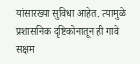यांसारख्या सुविधा आहेत. त्यामुळे प्रशासनिक दृष्टिकोनातून ही गावे सक्षम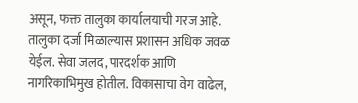असून, फक्त तालुका कार्यालयाची गरज आहे. तालुका दर्जा मिळाल्यास प्रशासन अधिक जवळ येईल. सेवा जलद, पारदर्शक आणि नागरिकाभिमुख होतील. विकासाचा वेग वाढेल,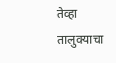तेव्हा तालुक्याचा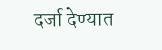दर्जा देण्यात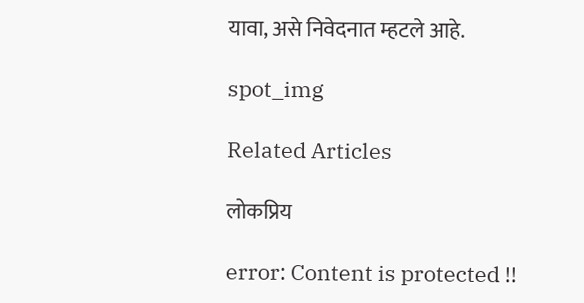यावा, असे निवेदनात म्हटले आहे.

spot_img

Related Articles

लोकप्रिय

error: Content is protected !!